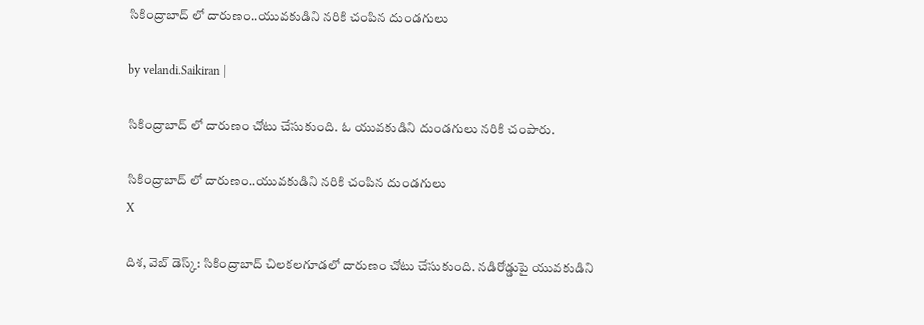సికింద్రాబాద్ లో దారుణం..యువకుడిని నరికి చంపిన దుండగులు

by velandi.Saikiran |

సికింద్రాబాద్ లో దారుణం చోటు చేసుకుంది. ఓ యువకుడిని దుండగులు నరికి చంపారు.

సికింద్రాబాద్ లో దారుణం..యువకుడిని నరికి చంపిన దుండగులు
X

దిశ‌, వెబ్ డెస్క్: సికింద్రాబాద్ చిలకలగూడలో దారుణం చోటు చేసుకుంది. నడిరోడ్డుపై యువకుడిని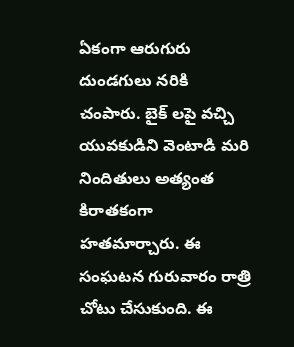ఏకంగా ఆరుగురు దుండగులు నరికి చంపారు. బైక్ లపై వచ్చి యువకుడిని వెంటాడి మరి నిందితులు అత్యంత కిరాతకంగా హతమార్చారు. ఈ సంఘటన గురువారం రాత్రి చోటు చేసుకుంది. ఈ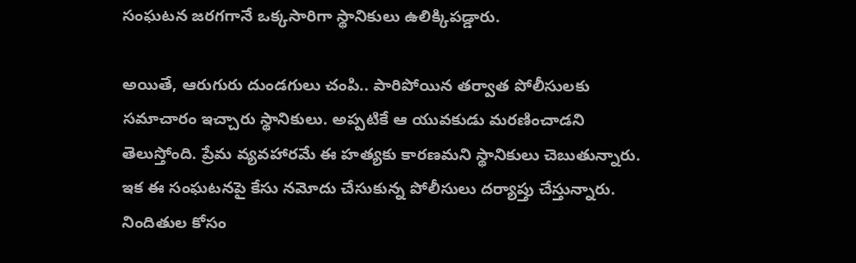సంఘటన జరగగానే ఒక్కసారిగా స్థానికులు ఉలిక్కిపడ్డారు.

అయితే, ఆరుగురు దుండగులు చంపి.. పారిపోయిన తర్వాత పోలీసులకు సమాచారం ఇచ్చారు స్థానికులు. అప్పటికే ఆ యువకుడు మరణించాడని తెలుస్తోంది. ప్రేమ వ్యవహారమే ఈ హత్యకు కారణమని స్థానికులు చెబుతున్నారు. ఇక‌ ఈ సంఘటనపై కేసు నమోదు చేసుకున్న పోలీసులు దర్యాప్తు చేస్తున్నారు. నిందితుల కోసం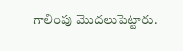గాలింపు మొదలుపెట్టారు.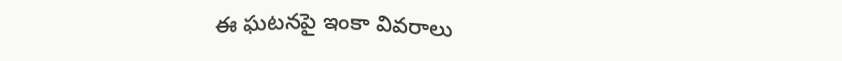ఈ ఘటనపై ఇంకా వివరాలు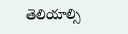తెలియాల్సి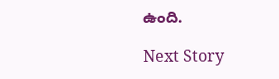ఉంది.

Next Story